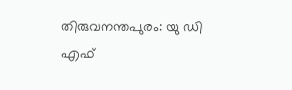തിരുവനന്തപുരം: യു ഡി എഫ്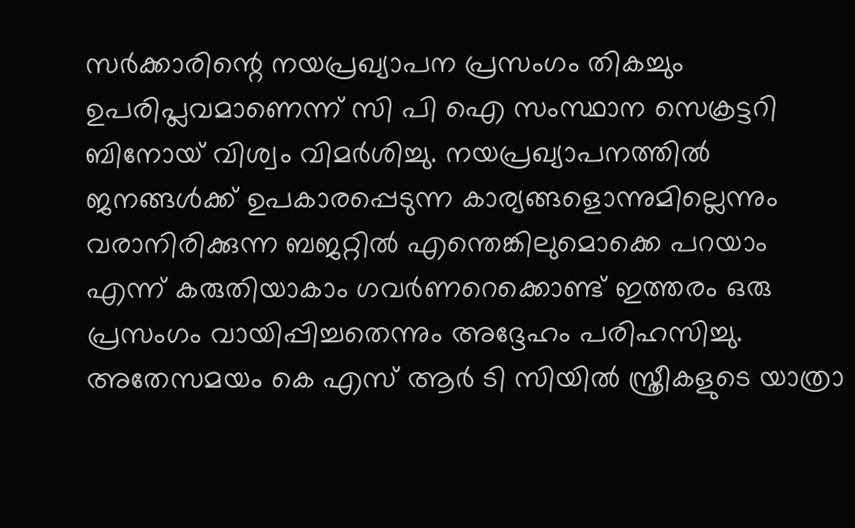സർക്കാരിന്റെ നയപ്രഖ്യാപന പ്രസംഗം തികച്ചും ഉപരിപ്ലവമാണെന്ന് സി പി ഐ സംസ്ഥാന സെക്രട്ടറി ബിനോയ് വിശ്വം വിമർശിച്ചു. നയപ്രഖ്യാപനത്തിൽ ജനങ്ങൾക്ക് ഉപകാരപ്പെടുന്ന കാര്യങ്ങളൊന്നുമില്ലെന്നും വരാനിരിക്കുന്ന ബജറ്റിൽ എന്തെങ്കിലുമൊക്കെ പറയാം എന്ന് കരുതിയാകാം ഗവർണറെക്കൊണ്ട് ഇത്തരം ഒരു പ്രസംഗം വായിപ്പിച്ചതെന്നും അദ്ദേഹം പരിഹസിച്ചു. അതേസമയം കെ എസ് ആർ ടി സിയിൽ സ്ത്രീകളുടെ യാത്രാ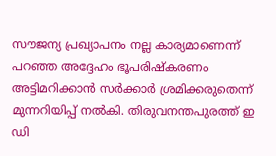സൗജന്യ പ്രഖ്യാപനം നല്ല കാര്യമാണെന്ന് പറഞ്ഞ അദ്ദേഹം ഭൂപരിഷ്കരണം അട്ടിമറിക്കാൻ സർക്കാർ ശ്രമിക്കരുതെന്ന് മുന്നറിയിപ്പ് നൽകി. തിരുവനന്തപുരത്ത് ഇ ഡി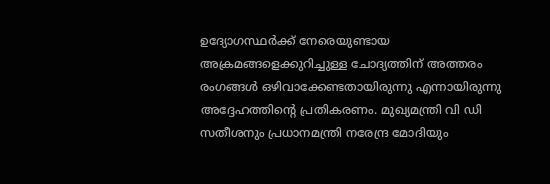ഉദ്യോഗസ്ഥർക്ക് നേരെയുണ്ടായ അക്രമങ്ങളെക്കുറിച്ചുള്ള ചോദ്യത്തിന് അത്തരം രംഗങ്ങൾ ഒഴിവാക്കേണ്ടതായിരുന്നു എന്നായിരുന്നു അദ്ദേഹത്തിന്റെ പ്രതികരണം. മുഖ്യമന്ത്രി വി ഡി സതീശനും പ്രധാനമന്ത്രി നരേന്ദ്ര മോദിയും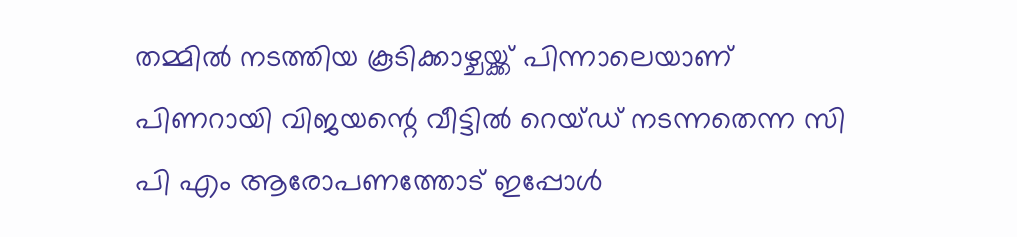തമ്മിൽ നടത്തിയ കൂടിക്കാഴ്ചയ്ക്ക് പിന്നാലെയാണ് പിണറായി വിജയന്റെ വീട്ടിൽ റെയ്ഡ് നടന്നതെന്ന സി പി എം ആരോപണത്തോട് ഇപ്പോൾ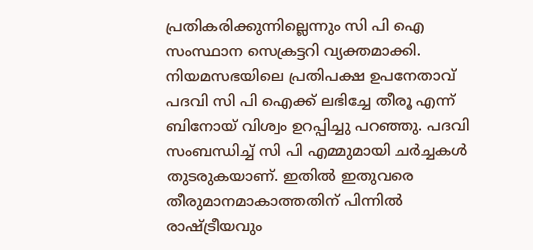പ്രതികരിക്കുന്നില്ലെന്നും സി പി ഐ സംസ്ഥാന സെക്രട്ടറി വ്യക്തമാക്കി.
നിയമസഭയിലെ പ്രതിപക്ഷ ഉപനേതാവ് പദവി സി പി ഐക്ക് ലഭിച്ചേ തീരൂ എന്ന് ബിനോയ് വിശ്വം ഉറപ്പിച്ചു പറഞ്ഞു. പദവി സംബന്ധിച്ച് സി പി എമ്മുമായി ചർച്ചകൾ തുടരുകയാണ്. ഇതിൽ ഇതുവരെ തീരുമാനമാകാത്തതിന് പിന്നിൽ രാഷ്ട്രീയവും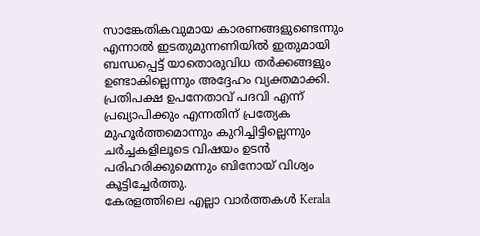സാങ്കേതികവുമായ കാരണങ്ങളുണ്ടെന്നും എന്നാൽ ഇടതുമുന്നണിയിൽ ഇതുമായി ബന്ധപ്പെട്ട് യാതൊരുവിധ തർക്കങ്ങളും ഉണ്ടാകില്ലെന്നും അദ്ദേഹം വ്യക്തമാക്കി. പ്രതിപക്ഷ ഉപനേതാവ് പദവി എന്ന് പ്രഖ്യാപിക്കും എന്നതിന് പ്രത്യേക മുഹൂർത്തമൊന്നും കുറിച്ചിട്ടില്ലെന്നും ചർച്ചകളിലൂടെ വിഷയം ഉടൻ പരിഹരിക്കുമെന്നും ബിനോയ് വിശ്വം കൂട്ടിച്ചേർത്തു.
കേരളത്തിലെ എല്ലാ വാർത്തകൾ Kerala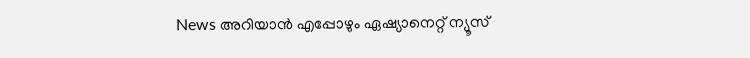News അറിയാൻ എപ്പോഴും ഏഷ്യാനെറ്റ് ന്യൂസ്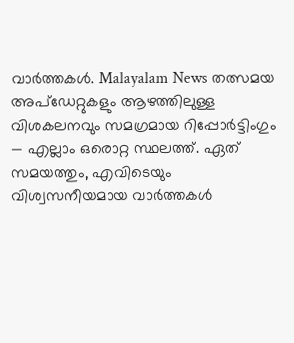വാർത്തകൾ. Malayalam News തത്സമയ അപ്ഡേറ്റുകളും ആഴത്തിലുള്ള വിശകലനവും സമഗ്രമായ റിപ്പോർട്ടിംഗും — എല്ലാം ഒരൊറ്റ സ്ഥലത്ത്. ഏത് സമയത്തും, എവിടെയും വിശ്വസനീയമായ വാർത്തകൾ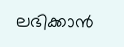ലഭിക്കാൻ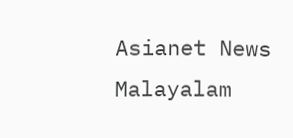Asianet News Malayalam